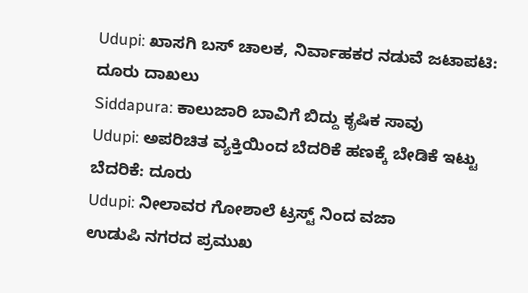Udupi: ಖಾಸಗಿ ಬಸ್ ಚಾಲಕ, ನಿರ್ವಾಹಕರ ನಡುವೆ ಜಟಾಪಟಿ: ದೂರು ದಾಖಲು
Siddapura: ಕಾಲುಜಾರಿ ಬಾವಿಗೆ ಬಿದ್ದು ಕೃಷಿಕ ಸಾವು
Udupi: ಅಪರಿಚಿತ ವ್ಯಕ್ತಿಯಿಂದ ಬೆದರಿಕೆ ಹಣಕ್ಕೆ ಬೇಡಿಕೆ ಇಟ್ಟು ಬೆದರಿಕೆ: ದೂರು
Udupi: ನೀಲಾವರ ಗೋಶಾಲೆ ಟ್ರಸ್ಟ್ ನಿಂದ ವಜಾ
ಉಡುಪಿ ನಗರದ ಪ್ರಮುಖ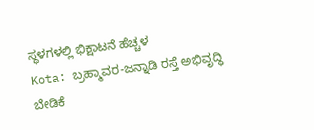ಸ್ಥಳಗಳಲ್ಲಿ ಭಿಕ್ಷಾಟನೆ ಹೆಚ್ಚಳ
Kota: ಬ್ರಹ್ಮಾವರ-ಜನ್ನಾಡಿ ರಸ್ತೆ ಅಭಿವೃದ್ಧಿ ಬೇಡಿಕೆ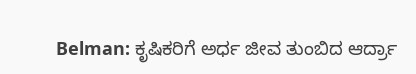Belman: ಕೃಷಿಕರಿಗೆ ಅರ್ಧ ಜೀವ ತುಂಬಿದ ಆರ್ದ್ರಾ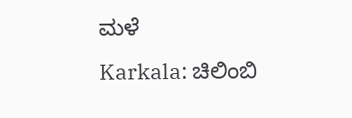ಮಳೆ
Karkala: ಚಿಲಿಂಬಿ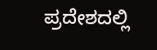ಪ್ರದೇಶದಲ್ಲಿ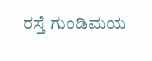ರಸ್ತೆ ಗುಂಡಿಮಯ